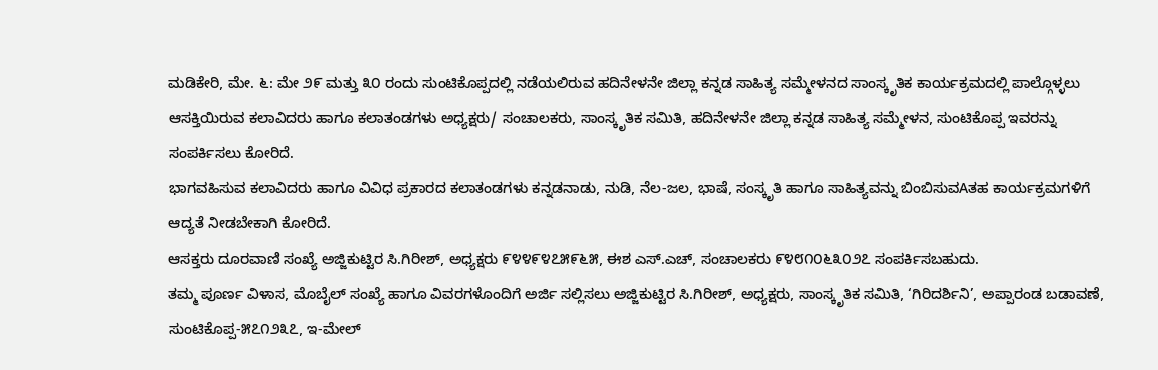ಮಡಿಕೇರಿ, ಮೇ. ೬: ಮೇ ೨೯ ಮತ್ತು ೩೦ ರಂದು ಸುಂಟಿಕೊಪ್ಪದಲ್ಲಿ ನಡೆಯಲಿರುವ ಹದಿನೇಳನೇ ಜಿಲ್ಲಾ ಕನ್ನಡ ಸಾಹಿತ್ಯ ಸಮ್ಮೇಳನದ ಸಾಂಸ್ಕೃತಿಕ ಕಾರ್ಯಕ್ರಮದಲ್ಲಿ ಪಾಲ್ಗೊಳ್ಳಲು ಆಸಕ್ತಿಯಿರುವ ಕಲಾವಿದರು ಹಾಗೂ ಕಲಾತಂಡಗಳು ಅಧ್ಯಕ್ಷರು/ ಸಂಚಾಲಕರು, ಸಾಂಸ್ಕೃತಿಕ ಸಮಿತಿ, ಹದಿನೇಳನೇ ಜಿಲ್ಲಾ ಕನ್ನಡ ಸಾಹಿತ್ಯ ಸಮ್ಮೇಳನ, ಸುಂಟಿಕೊಪ್ಪ ಇವರನ್ನು ಸಂಪರ್ಕಿಸಲು ಕೋರಿದೆ.
ಭಾಗವಹಿಸುವ ಕಲಾವಿದರು ಹಾಗೂ ವಿವಿಧ ಪ್ರಕಾರದ ಕಲಾತಂಡಗಳು ಕನ್ನಡನಾಡು, ನುಡಿ, ನೆಲ-ಜಲ, ಭಾಷೆ, ಸಂಸ್ಕೃತಿ ಹಾಗೂ ಸಾಹಿತ್ಯವನ್ನು ಬಿಂಬಿಸುವAತಹ ಕಾರ್ಯಕ್ರಮಗಳಿಗೆ ಆದ್ಯತೆ ನೀಡಬೇಕಾಗಿ ಕೋರಿದೆ.
ಆಸಕ್ತರು ದೂರವಾಣಿ ಸಂಖ್ಯೆ ಅಜ್ಜಿಕುಟ್ಟಿರ ಸಿ.ಗಿರೀಶ್, ಅಧ್ಯಕ್ಷರು ೯೪೪೯೪೭೫೯೬೫, ಈಶ ಎಸ್.ಎಚ್, ಸಂಚಾಲಕರು ೯೪೮೧೦೬೩೦೨೭ ಸಂಪರ್ಕಿಸಬಹುದು.
ತಮ್ಮ ಪೂರ್ಣ ವಿಳಾಸ, ಮೊಬೈಲ್ ಸಂಖ್ಯೆ ಹಾಗೂ ವಿವರಗಳೊಂದಿಗೆ ಅರ್ಜಿ ಸಲ್ಲಿಸಲು ಅಜ್ಜಿಕುಟ್ಟಿರ ಸಿ.ಗಿರೀಶ್, ಅಧ್ಯಕ್ಷರು, ಸಾಂಸ್ಕೃತಿಕ ಸಮಿತಿ, ‘ಗಿರಿದರ್ಶಿನಿ’, ಅಪ್ಪಾರಂಡ ಬಡಾವಣೆ, ಸುಂಟಿಕೊಪ್ಪ-೫೭೧೨೩೭, ಇ-ಮೇಲ್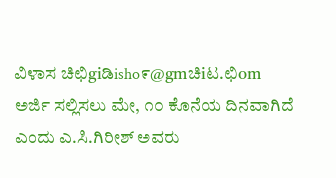ವಿಳಾಸ ಚಿಛಿgiಡಿisho೯@gmಚಿiಟ.ಛಿom
ಅರ್ಜಿ ಸಲ್ಲಿಸಲು ಮೇ, ೧೦ ಕೊನೆಯ ದಿನವಾಗಿದೆ ಎಂದು ಎ.ಸಿ.ಗಿರೀಶ್ ಅವರು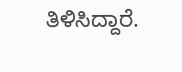ತಿಳಿಸಿದ್ದಾರೆ.